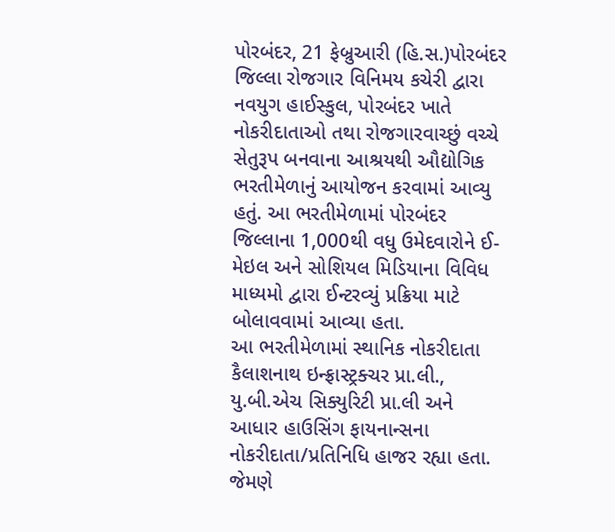પોરબંદર, 21 ફેબ્રુઆરી (હિ.સ.)પોરબંદર જિલ્લા રોજગાર વિનિમય કચેરી દ્વારા નવયુગ હાઈસ્કુલ, પોરબંદર ખાતે નોકરીદાતાઓ તથા રોજગારવાચ્છું વચ્ચે સેતુરૂપ બનવાના આશ્રયથી ઔદ્યોગિક ભરતીમેળાનું આયોજન કરવામાં આવ્યુ હતું. આ ભરતીમેળામાં પોરબંદર જિલ્લાના 1,000થી વધુ ઉમેદવારોને ઈ-મેઇલ અને સોશિયલ મિડિયાના વિવિધ માધ્યમો દ્વારા ઈન્ટરવ્યું પ્રક્રિયા માટે બોલાવવામાં આવ્યા હતા.
આ ભરતીમેળામાં સ્થાનિક નોકરીદાતા કૈલાશનાથ ઇન્ફ્રાસ્ટ્રક્ચર પ્રા.લી., યુ.બી.એચ સિક્યુરિટી પ્રા.લી અને આધાર હાઉસિંગ ફાયનાન્સના નોકરીદાતા/પ્રતિનિધિ હાજર રહ્યા હતા. જેમણે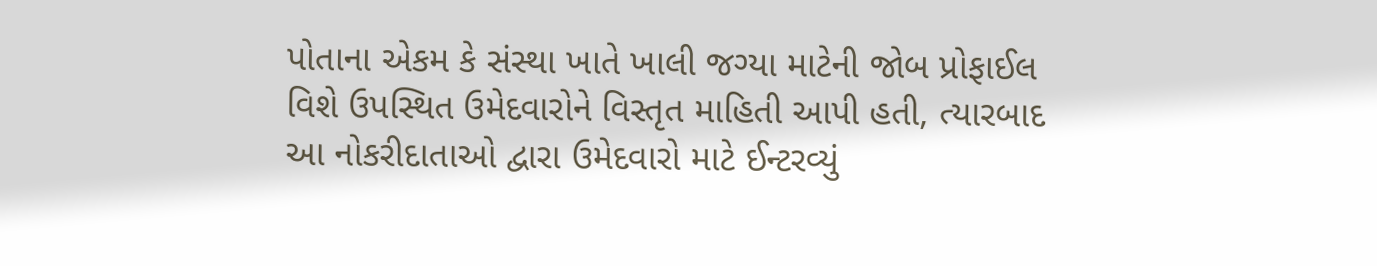પોતાના એકમ કે સંસ્થા ખાતે ખાલી જગ્યા માટેની જોબ પ્રોફાઈલ વિશે ઉપસ્થિત ઉમેદવારોને વિસ્તૃત માહિતી આપી હતી, ત્યારબાદ આ નોકરીદાતાઓ દ્વારા ઉમેદવારો માટે ઈન્ટરવ્યું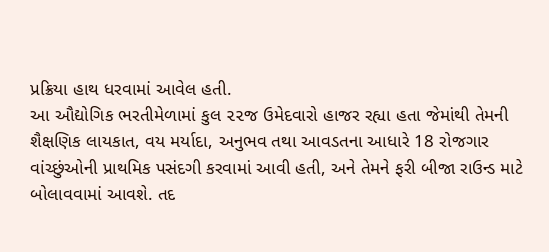પ્રક્રિયા હાથ ધરવામાં આવેલ હતી.
આ ઔદ્યોગિક ભરતીમેળામાં કુલ ૨૨જ ઉમેદવારો હાજર રહ્યા હતા જેમાંથી તેમની શૈક્ષણિક લાયકાત, વય મર્યાદા, અનુભવ તથા આવડતના આધારે 18 રોજગાર વાંચ્છુંઓની પ્રાથમિક પસંદગી કરવામાં આવી હતી, અને તેમને ફરી બીજા રાઉન્ડ માટે બોલાવવામાં આવશે. તદ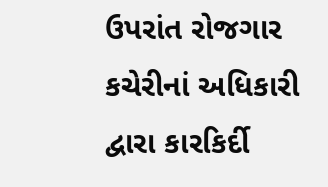ઉપરાંત રોજગાર કચેરીનાં અધિકારી દ્વારા કારકિર્દી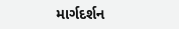માર્ગદર્શન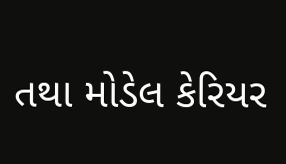તથા મોડેલ કેરિયર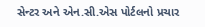સેન્ટર અને એન.સી.એસ પોર્ટલનો પ્રચાર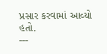પ્રસાર કરવામાં આવ્યો હતો.
---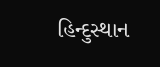હિન્દુસ્થાન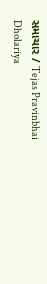સમાચાર / Tejas Pravinbhai Dholariya